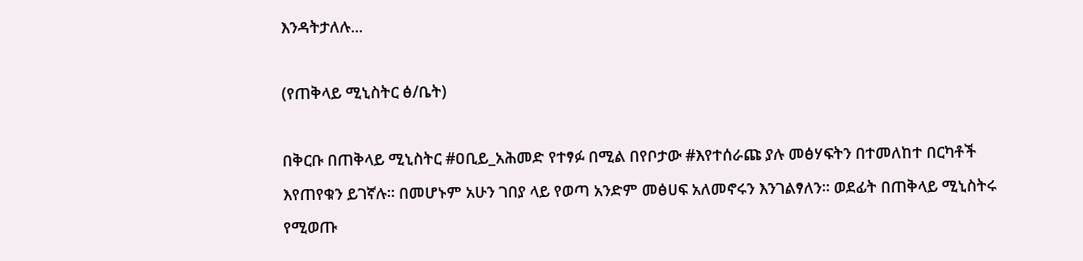እንዳትታለሉ...

(የጠቅላይ ሚኒስትር ፅ/ቤት)

በቅርቡ በጠቅላይ ሚኒስትር #ዐቢይ_አሕመድ የተፃፉ በሚል በየቦታው #እየተሰራጩ ያሉ መፅሃፍትን በተመለከተ በርካቶች እየጠየቁን ይገኛሉ። በመሆኑም አሁን ገበያ ላይ የወጣ አንድም መፅሀፍ አለመኖሩን እንገልፃለን። ወደፊት በጠቅላይ ሚኒስትሩ የሚወጡ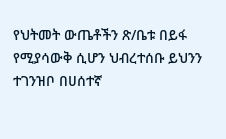የህትመት ውጤቶችን ጽ/ቤቱ በይፋ የሚያሳውቅ ሲሆን ህብረተሰቡ ይህንን ተገንዝቦ በሀሰተኛ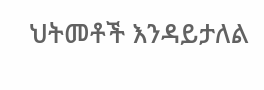ህትመቶች እንዳይታለል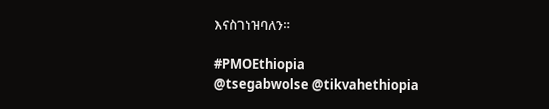እናስገነዝባለን።

#PMOEthiopia
@tsegabwolse @tikvahethiopia